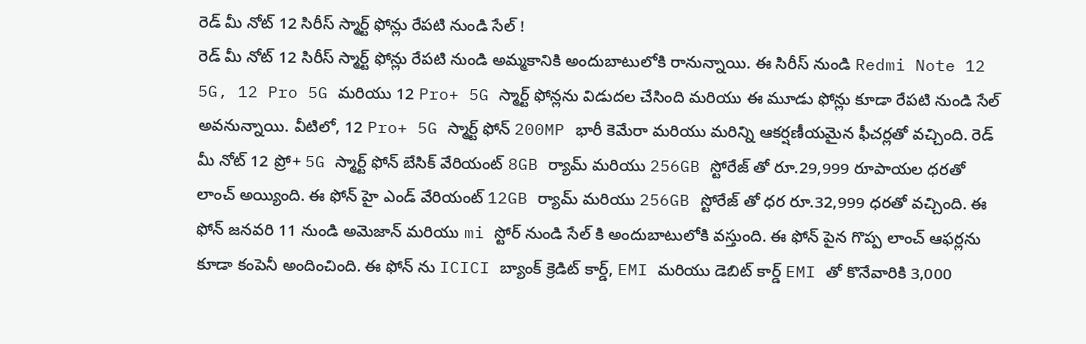రెడ్ మీ నోట్ 12 సిరీస్ స్మార్ట్ ఫోన్లు రేపటి నుండి సేల్ !
రెడ్ మీ నోట్ 12 సిరీస్ స్మార్ట్ ఫోన్లు రేపటి నుండి అమ్మకానికి అందుబాటులోకి రానున్నాయి. ఈ సిరీస్ నుండి Redmi Note 12 5G, 12 Pro 5G మరియు 12 Pro+ 5G స్మార్ట్ ఫోన్లను విడుదల చేసింది మరియు ఈ మూడు ఫోన్లు కూడా రేపటి నుండి సేల్ అవనున్నాయి. వీటిలో, 12 Pro+ 5G స్మార్ట్ ఫోన్ 200MP భారీ కెమేరా మరియు మరిన్ని ఆకర్షణీయమైన ఫీచర్లతో వచ్చింది. రెడ్ మీ నోట్ 12 ప్రో+ 5G స్మార్ట్ ఫోన్ బేసిక్ వేరియంట్ 8GB ర్యామ్ మరియు 256GB స్టోరేజ్ తో రూ.29,999 రూపాయల ధరతో లాంచ్ అయ్యింది. ఈ ఫోన్ హై ఎండ్ వేరియంట్ 12GB ర్యామ్ మరియు 256GB స్టోరేజ్ తో ధర రూ.32,999 ధరతో వచ్చింది. ఈ ఫోన్ జనవరి 11 నుండి అమెజాన్ మరియు mi స్టోర్ నుండి సేల్ కి అందుబాటులోకి వస్తుంది. ఈ ఫోన్ పైన గొప్ప లాంచ్ ఆఫర్లను కూడా కంపెనీ అందించింది. ఈ ఫోన్ ను ICICI బ్యాంక్ క్రెడిట్ కార్డ్, EMI మరియు డెబిట్ కార్డ్ EMI తో కొనేవారికి 3,000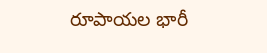రూపాయల భారీ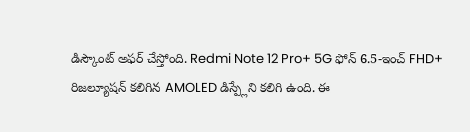డిస్కౌంట్ అఫర్ చేస్తోంది. Redmi Note 12 Pro+ 5G ఫోన్ 6.5-ఇంచ్ FHD+ రిజల్యూషన్ కలిగిన AMOLED డిస్ప్లేని కలిగి ఉంది. ఈ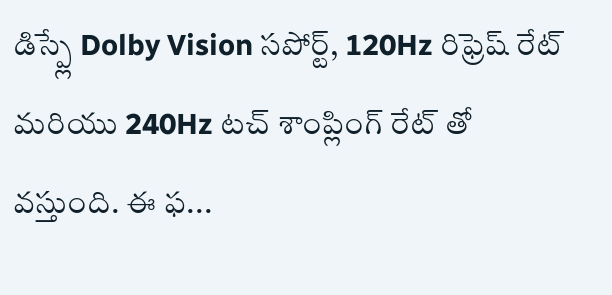డిస్ప్లే Dolby Vision సపోర్ట్, 120Hz రిఫ్రెష్ రేట్ మరియు 240Hz టచ్ శాంప్లింగ్ రేట్ తో వస్తుంది. ఈ ఫ...